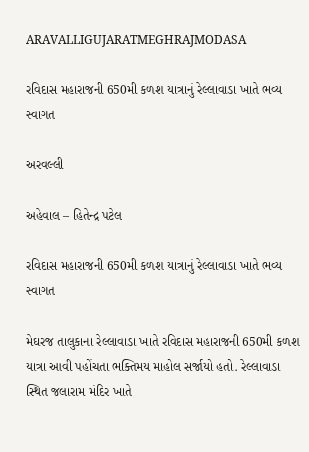ARAVALLIGUJARATMEGHRAJMODASA

રવિદાસ મહારાજની 650મી કળશ યાત્રાનું રેલ્લાવાડા ખાતે ભવ્ય સ્વાગત

અરવલ્લી

અહેવાલ – હિતેન્દ્ર પટેલ

રવિદાસ મહારાજની 650મી કળશ યાત્રાનું રેલ્લાવાડા ખાતે ભવ્ય સ્વાગત

મેઘરજ તાલુકાના રેલ્લાવાડા ખાતે રવિદાસ મહારાજની 650મી કળશ યાત્રા આવી પહોંચતા ભક્તિમય માહોલ સર્જાયો હતો. રેલ્લાવાડા સ્થિત જલારામ મંદિર ખાતે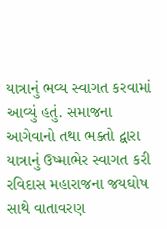યાત્રાનું ભવ્ય સ્વાગત કરવામાં આવ્યું હતું. સમાજના આગેવાનો તથા ભક્તો દ્વારા યાત્રાનું ઉષ્માભેર સ્વાગત કરી રવિદાસ મહારાજના જયઘોષ સાથે વાતાવરણ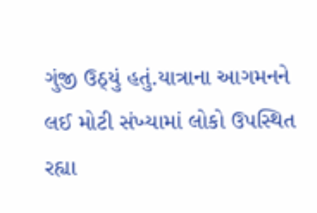ગુંજી ઉઠ્યું હતું.યાત્રાના આગમનને લઈ મોટી સંખ્યામાં લોકો ઉપસ્થિત રહ્યા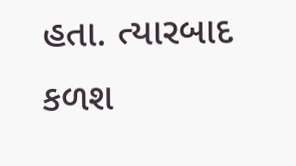હતા. ત્યારબાદ કળશ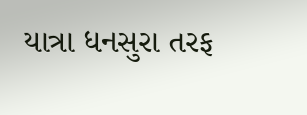યાત્રા ધનસુરા તરફ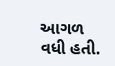આગળ વધી હતી.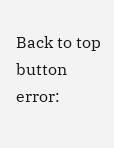Back to top button
error: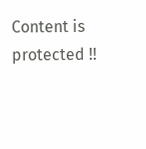Content is protected !!